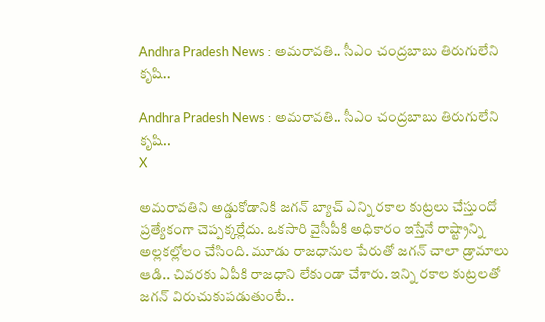Andhra Pradesh News : అమరావతి.. సీఎం చంద్రబాబు తిరుగులేని కృషి..

Andhra Pradesh News : అమరావతి.. సీఎం చంద్రబాబు తిరుగులేని కృషి..
X

అమరావతిని అడ్డుకోడానికి జగన్ బ్యాచ్ ఎన్ని రకాల కుట్రలు చేస్తుందో ప్రత్యేకంగా చెప్పక్కర్లేదు. ఒకసారి వైసీపీకి అధికారం ఇస్తేనే రాష్ట్రాన్ని అల్లకల్లోలం చేసింది. మూడు రాజధానుల పేరుతో జగన్ చాలా డ్రామాలు ఆడి.. చివరకు ఏపీకి రాజధాని లేకుండా చేశారు. ఇన్ని రకాల కుట్రలతో జగన్ విరుచుకుపడుతుంటే..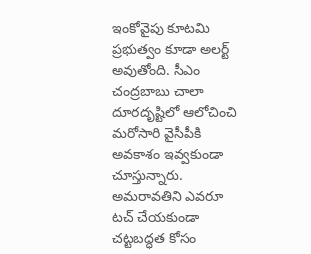ఇంకోవైపు కూటమి ప్రభుత్వం కూడా అలర్ట్ అవుతోంది. సీఎం చంద్రబాబు చాలా దూరదృష్టిలో ఆలోచించి మరోసారి వైసీపీకి అవకాశం ఇవ్వకుండా చూస్తున్నారు. అమరావతిని ఎవరూ టచ్ చేయకుండా చట్టబద్ధత కోసం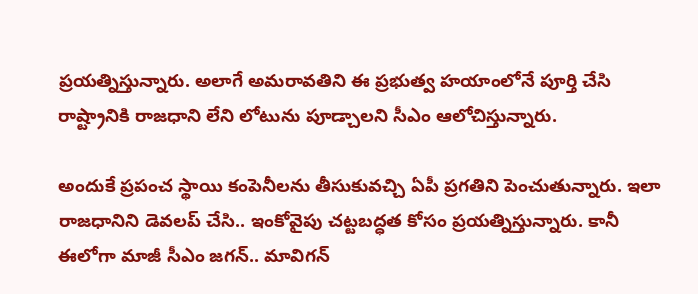ప్రయత్నిస్తున్నారు. అలాగే అమరావతిని ఈ ప్రభుత్వ హయాంలోనే పూర్తి చేసి రాష్ట్రానికి రాజధాని లేని లోటును పూడ్చాలని సీఎం ఆలోచిస్తున్నారు.

అందుకే ప్రపంచ స్థాయి కంపెనీలను తీసుకువచ్చి ఏపీ ప్రగతిని పెంచుతున్నారు. ఇలా రాజధానిని డెవలప్ చేసి.. ఇంకోవైపు చట్టబద్ధత కోసం ప్రయత్నిస్తున్నారు. కానీ ఈలోగా మాజీ సీఎం జగన్.. మావిగన్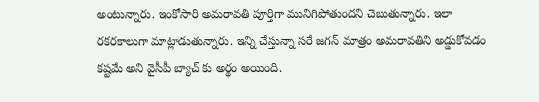అంటున్నారు. ఇంకోసారి అమరావతి పూర్తిగా మునిగిపోతుందని చెబుతున్నారు. ఇలా రకరకాలుగా మాట్లాడుతున్నారు. ఇన్ని చేస్తున్నా సరే జగన్ మాత్రం అమరావతిని అడ్డుకోవడం కష్టమే అని వైసీపీ బ్యాచ్ కు అర్థం అయింది.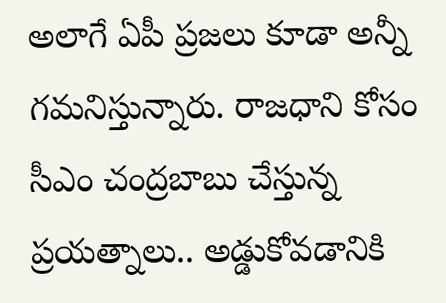అలాగే ఏపీ ప్రజలు కూడా అన్నీ గమనిస్తున్నారు. రాజధాని కోసం సీఎం చంద్రబాబు చేస్తున్న ప్రయత్నాలు.. అడ్డుకోవడానికి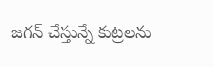జగన్ చేస్తున్నే కుట్రలను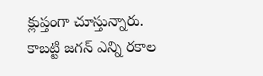క్లుప్తంగా చూస్తున్నారు. కాబట్టి జగన్ ఎన్ని రకాల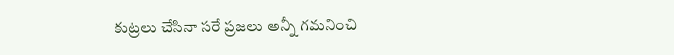కుట్రలు చేసినా సరే ప్రజలు అన్నీ గమనించి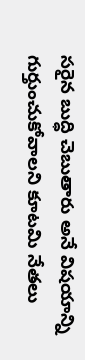సరైన బుద్ధి చెబుతారు అనే విషయాన్ని గుర్తుంచుకోవాలని కూటమి నేతలు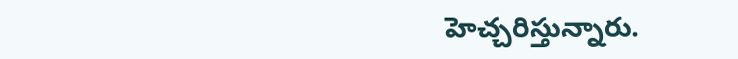హెచ్చరిస్తున్నారు.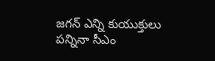జగన్ ఎన్ని కుయుక్తులు పన్నినా సీఎం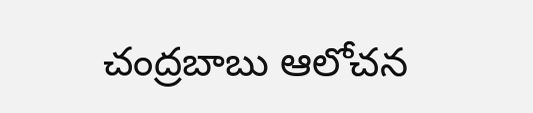చంద్రబాబు ఆలోచన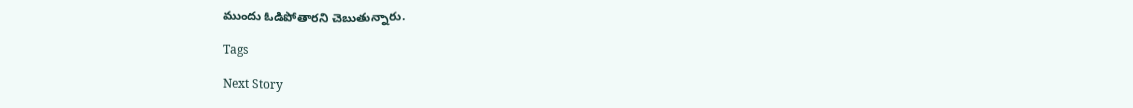ముందు ఓడిపోతారని చెబుతున్నారు.

Tags

Next Story